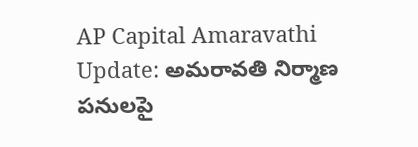AP Capital Amaravathi Update: అమ‌రావ‌తి నిర్మాణ ప‌నుల‌పై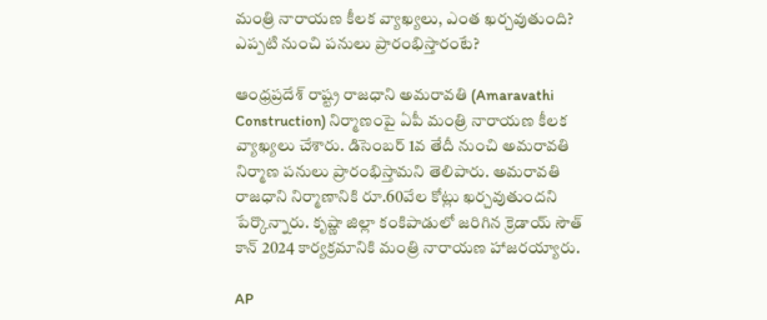మంత్రి నారాయ‌ణ కీల‌క వ్యాఖ్య‌లు, ఎంత ఖ‌ర్చ‌వుతుంది? ఎప్ప‌టి నుంచి ప‌నులు ప్రారంభిస్తారంటే?

ఆంధ్రప్రదేశ్‌ రాష్ట్ర రాజధాని అమరావతి (Amaravathi Construction) నిర్మాణంపై ఏపీ మంత్రి నారాయణ కీలక వ్యాఖ్యలు చేశారు. డిసెంబర్‌ 1వ తేదీ నుంచి అమరావతి నిర్మాణ పనులు ప్రారంభిస్తామని తెలిపారు. అమరావతి రాజధాని నిర్మాణానికి రూ.60వేల కోట్లు ఖర్చవుతుందని పేర్కొన్నారు. కృష్ణా జిల్లా కంకిపాడులో జరిగిన క్రెడాయ్‌ సౌత్‌ కాన్‌ 2024 కార్యక్రమానికి మంత్రి నారాయణ హాజరయ్యారు.

AP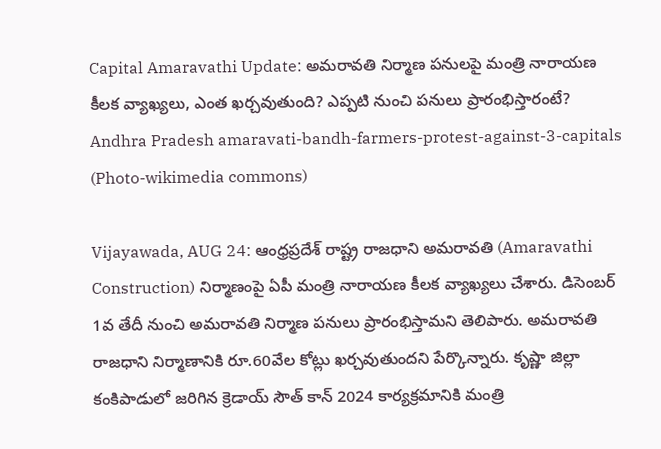Capital Amaravathi Update: అమ‌రావ‌తి నిర్మాణ ప‌నుల‌పై మంత్రి నారాయ‌ణ కీల‌క వ్యాఖ్య‌లు, ఎంత ఖ‌ర్చ‌వుతుంది? ఎప్ప‌టి నుంచి ప‌నులు ప్రారంభిస్తారంటే?
Andhra Pradesh amaravati-bandh-farmers-protest-against-3-capitals (Photo-wikimedia commons)

Vijayawada, AUG 24: ఆంధ్రప్రదేశ్‌ రాష్ట్ర రాజధాని అమరావతి (Amaravathi Construction) నిర్మాణంపై ఏపీ మంత్రి నారాయణ కీలక వ్యాఖ్యలు చేశారు. డిసెంబర్‌ 1వ తేదీ నుంచి అమరావతి నిర్మాణ పనులు ప్రారంభిస్తామని తెలిపారు. అమరావతి రాజధాని నిర్మాణానికి రూ.60వేల కోట్లు ఖర్చవుతుందని పేర్కొన్నారు. కృష్ణా జిల్లా కంకిపాడులో జరిగిన క్రెడాయ్‌ సౌత్‌ కాన్‌ 2024 కార్యక్రమానికి మంత్రి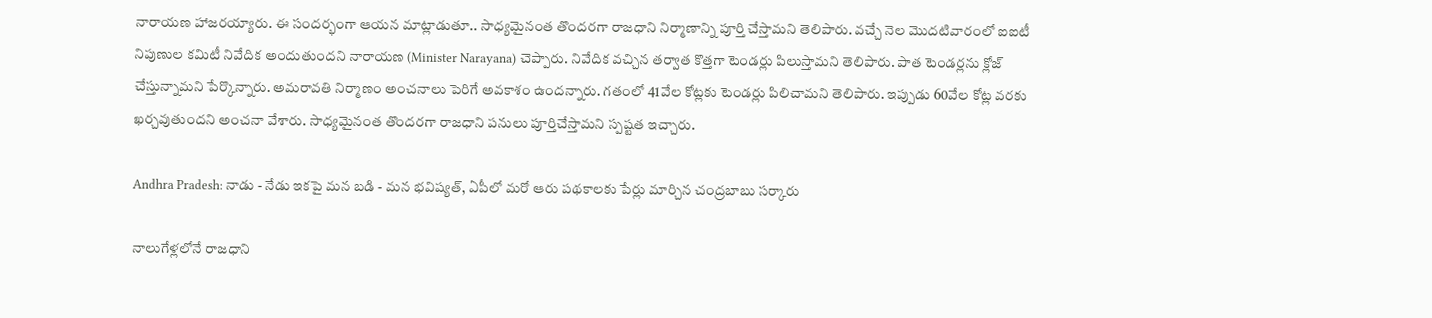నారాయణ హాజరయ్యారు. ఈ సందర్భంగా ఆయన మాట్లాడుతూ.. సాధ్యమైనంత తొందరగా రాజధాని నిర్మాణాన్ని పూర్తి చేస్తామని తెలిపారు. వచ్చే నెల మొదటివారంలో ఐఐటీ నిపుణుల కమిటీ నివేదిక అందుతుందని నారాయణ (Minister Narayana) చెప్పారు. నివేదిక వచ్చిన తర్వాత కొత్తగా టెండర్లు పిలుస్తామని తెలిపారు. పాత టెండర్లను క్లోజ్‌ చేస్తున్నామని పేర్కొన్నారు. అమరావతి నిర్మాణం అంచనాలు పెరిగే అవకాశం ఉందన్నారు. గతంలో 41వేల కోట్లకు టెండర్లు పిలిచామని తెలిపారు. ఇప్పుడు 60వేల కోట్ల వరకు ఖర్చవుతుందని అంచనా వేశారు. సాధ్యమైనంత తొందరగా రాజధాని పనులు పూర్తిచేస్తామని స్పష్టత ఇచ్చారు.

Andhra Pradesh: నాడు - నేడు ఇకపై మన బడి - మన భవిష్యత్, ఏపీలో మరో ఆరు పథకాలకు పేర్లు మార్చిన చంద్రబాబు సర్కారు

నాలుగేళ్లలోనే రాజధాని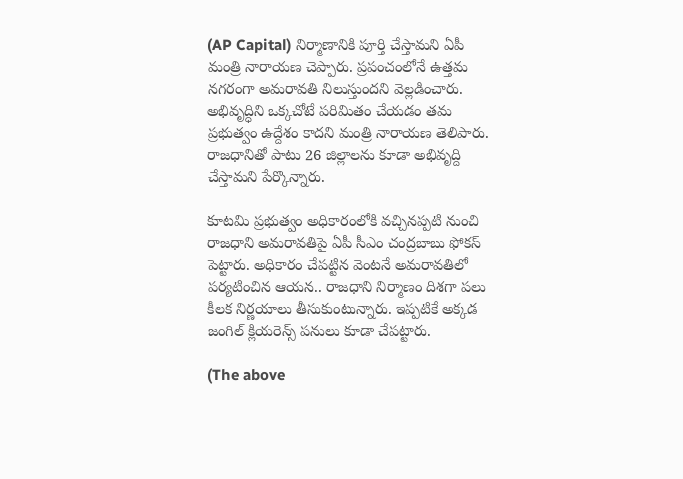(AP Capital) నిర్మాణానికి పూర్తి చేస్తామని ఏపీ మంత్రి నారాయణ చెప్పారు. ప్రపంచంలోనే ఉత్తమ నగరంగా అమరావతి నిలుస్తుందని వెల్లడించారు. అభివృద్ధిని ఒక్కచోటే పరిమితం చేయడం తమ ప్రభుత్వం ఉద్దేశం కాదని మంత్రి నారాయణ తెలిపారు. రాజధానితో పాటు 26 జిల్లాలను కూడా అభివృద్ది చేస్తామని పేర్కొన్నారు.

కూటమి ప్రభుత్వం అధికారంలోకి వచ్చినప్పటి నుంచి రాజధాని అమరావతిపై ఏపీ సీఎం చంద్రబాబు ఫోకస్‌ పెట్టారు. అధికారం చేపట్టిన వెంటనే అమరావతిలో పర్యటించిన ఆయన.. రాజధాని నిర్మాణం దిశగా పలు కీలక నిర్ణయాలు తీసుకుంటున్నారు. ఇప్పటికే అక్కడ జంగిల్‌ క్లియరెన్స్‌ పనులు కూడా చేపట్టారు.

(The above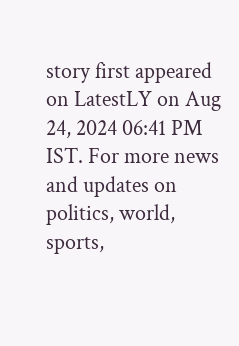story first appeared on LatestLY on Aug 24, 2024 06:41 PM IST. For more news and updates on politics, world, sports,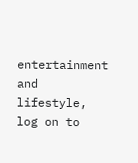entertainment and lifestyle, log on to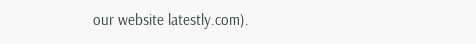our website latestly.com).